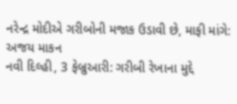નરેન્દ્ર મોદીએ ગરીબોની મજાક ઉડાવી છે, માફી માંગે: અજય માકન
નવી દિલ્હી, 3 ફેબ્રુઆરી: ગરીબી રેખાના મુદ્દે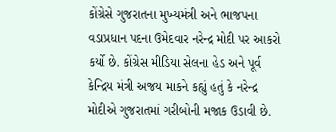કોંગ્રેસે ગુજરાતના મુખ્યમંત્રી અને ભાજપના વડાપ્રધાન પદના ઉમેદવાર નરેન્દ્ર મોદી પર આકરો કર્યો છે. કોંગ્રેસ મીડિયા સેલના હેડ અને પૂર્વ કેન્દ્રિય મંત્રી અજય માકને કહ્યું હતું કે નરેન્દ્ર મોદીએ ગુજરાતમાં ગરીબોની મજાક ઉડાવી છે.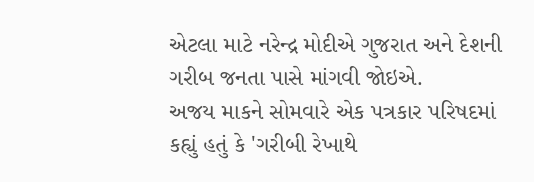એટલા માટે નરેન્દ્ર મોદીએ ગુજરાત અને દેશની ગરીબ જનતા પાસે માંગવી જોઇએ.
અજય માકને સોમવારે એક પત્રકાર પરિષદમાં કહ્યું હતું કે 'ગરીબી રેખાથે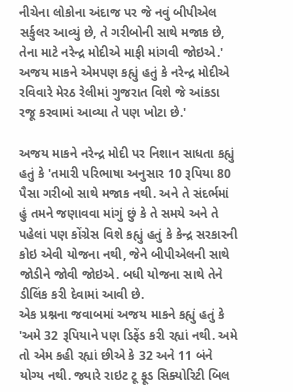નીચેના લોકોના અંદાજ પર જે નવું બીપીએલ સર્કુલર આવ્યું છે, તે ગરીબોની સાથે મજાક છે, તેના માટે નરેન્દ્ર મોદીએ માફી માંગવી જોઇએ.' અજય માકને એમપણ કહ્યું હતું કે નરેન્દ્ર મોદીએ રવિવારે મેરઠ રેલીમાં ગુજરાત વિશે જે આંકડા રજૂ કરવામાં આવ્યા તે પણ ખોટા છે.'

અજય માકને નરેન્દ્ર મોદી પર નિશાન સાધતા કહ્યું હતું કે 'તમારી પરિભાષા અનુસાર 10 રૂપિયા 80 પૈસા ગરીબો સાથે મજાક નથી. અને તે સંદર્ભમાં હું તમને જણાવવા માંગું છું કે તે સમયે અને તે પહેલાં પણ કોંગ્રેસ વિશે કહ્યું હતું કે કેન્દ્ર સરકારની કોઇ એવી યોજના નથી, જેને બીપીએલની સાથે જોડીને જોવી જોઇએ. બધી યોજના સાથે તેને ડીલિંક કરી દેવામાં આવી છે.
એક પ્રશ્નના જવાબમાં અજય માકને કહ્યું હતું કે 'અમે 32 રૂપિયાને પણ ડિફેંડ કરી રહ્યાં નથી. અમે તો એમ કહી રહ્યાં છીએ કે 32 અને 11 બંને યોગ્ય નથી. જ્યારે રાઇટ ટૂ ફૂડ સિક્યોરિટી બિલ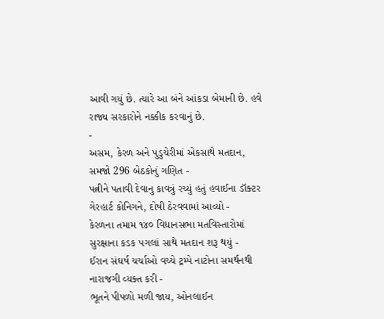આવી ગયું છે. ત્યારે આ બંને આંકડા બેમાની છે. હવે રાજ્ય સરકારોને નક્કીક કરવાનું છે.
-
અસમ, કેરળ અને પુડુચેરીમાં એકસાથે મતદાન, સમજો 296 બેઠકોનું ગણિત -
પત્નીને પતાવી દેવાનુ કાવત્રું રચ્યું હતું હવાઈના ડૉક્ટર ગેરહાર્ટ કોનિગને, દોષી ઠેરવવામાં આવ્યો -
કેરળના તમામ ૧૪૦ વિધાનસભા મતવિસ્તારોમાં સુરક્ષાના કડક પગલાં સાથે મતદાન શરૂ થયું -
ઈરાન સંઘર્ષ ચર્ચાઓ વચ્ચે ટ્રમ્પે નાટોના સમર્થનથી નારાજગી વ્યક્ત કરી -
ભૂતને પીપળો મળી જાય, ઓનલાઈન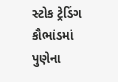સ્ટોક ટ્રેડિંગ કૌભાંડમાં પુણેના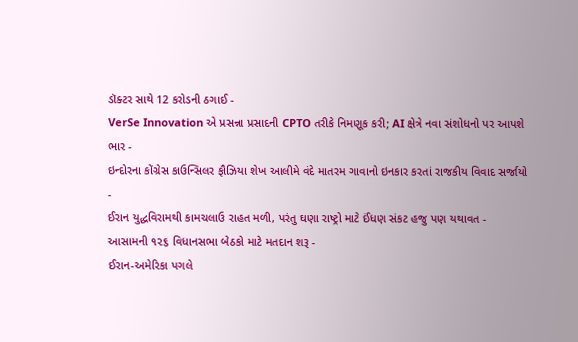ડૉક્ટર સાથે 12 કરોડની ઠગાઈ -
VerSe Innovation એ પ્રસન્ના પ્રસાદની CPTO તરીકે નિમણૂક કરી; AI ક્ષેત્રે નવા સંશોધનો પર આપશે ભાર -
ઇન્દોરના કોંગ્રેસ કાઉન્સિલર ફૌઝિયા શેખ આલીમે વંદે માતરમ ગાવાનો ઇનકાર કરતાં રાજકીય વિવાદ સર્જાયો -
ઈરાન યુદ્ધવિરામથી કામચલાઉ રાહત મળી, પરંતુ ઘણા રાષ્ટ્રો માટે ઈંધણ સંકટ હજુ પણ યથાવત -
આસામની ૧૨૬ વિધાનસભા બેઠકો માટે મતદાન શરૂ -
ઈરાન-અમેરિકા પગલે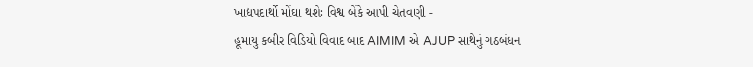ખાદ્યપદાર્થો મોંઘા થશેઃ વિશ્વ બેંકે આપી ચેતવણી -
હૂમાયુ કબીર વિડિયો વિવાદ બાદ AIMIM એ AJUP સાથેનું ગઠબંધન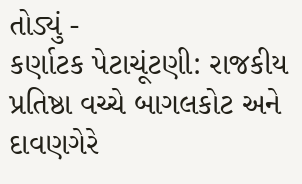તોડ્યું -
કર્ણાટક પેટાચૂંટણી: રાજકીય પ્રતિષ્ઠા વચ્ચે બાગલકોટ અને દાવણગેરે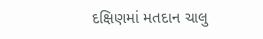દક્ષિણમાં મતદાન ચાલુ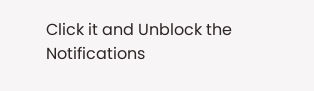Click it and Unblock the Notifications